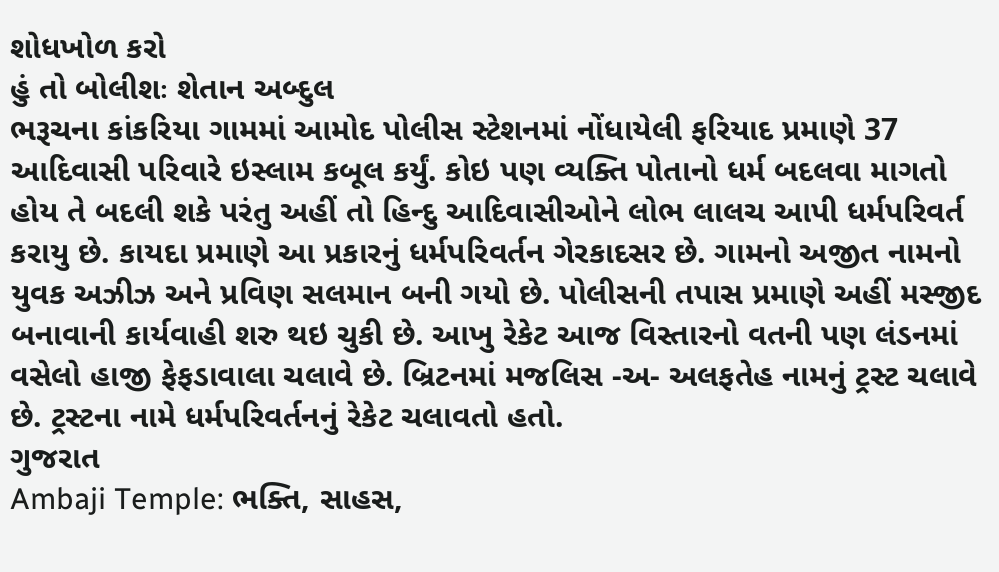શોધખોળ કરો
હું તો બોલીશઃ શેતાન અબ્દુલ
ભરૂચના કાંકરિયા ગામમાં આમોદ પોલીસ સ્ટેશનમાં નોંધાયેલી ફરિયાદ પ્રમાણે 37 આદિવાસી પરિવારે ઇસ્લામ કબૂલ કર્યું. કોઇ પણ વ્યક્તિ પોતાનો ધર્મ બદલવા માગતો હોય તે બદલી શકે પરંતુ અહીં તો હિન્દુ આદિવાસીઓને લોભ લાલચ આપી ધર્મપરિવર્ત કરાયુ છે. કાયદા પ્રમાણે આ પ્રકારનું ધર્મપરિવર્તન ગેરકાદસર છે. ગામનો અજીત નામનો યુવક અઝીઝ અને પ્રવિણ સલમાન બની ગયો છે. પોલીસની તપાસ પ્રમાણે અહીં મસ્જીદ બનાવાની કાર્યવાહી શરુ થઇ ચુકી છે. આખુ રેકેટ આજ વિસ્તારનો વતની પણ લંડનમાં વસેલો હાજી ફેફડાવાલા ચલાવે છે. બ્રિટનમાં મજલિસ -અ- અલફતેહ નામનું ટ્રસ્ટ ચલાવે છે. ટ્રસ્ટના નામે ધર્મપરિવર્તનનું રેકેટ ચલાવતો હતો.
ગુજરાત
Ambaji Temple: ભક્તિ, સાહસ,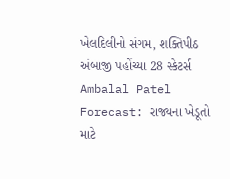ખેલદિલીનો સંગમ, શક્તિપીઠ અંબાજી પહોંચ્યા 28 સ્કેટર્સ
Ambalal Patel Forecast: રાજ્યના ખેડૂતો માટે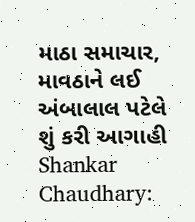માઠા સમાચાર, માવઠાને લઈ અંબાલાલ પટેલે શું કરી આગાહી
Shankar Chaudhary: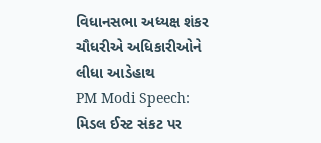વિધાનસભા અધ્યક્ષ શંકર ચૌધરીએ અધિકારીઓને લીધા આડેહાથ
PM Modi Speech: મિડલ ઈસ્ટ સંકટ પર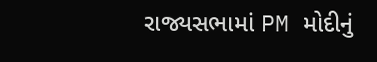રાજ્યસભામાં PM મોદીનું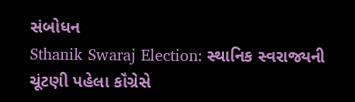સંબોધન
Sthanik Swaraj Election: સ્થાનિક સ્વરાજ્યની ચૂંટણી પહેલા કૉંગ્રેસે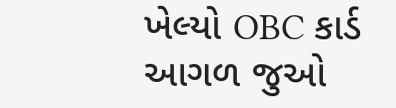ખેલ્યો OBC કાર્ડ
આગળ જુઓ